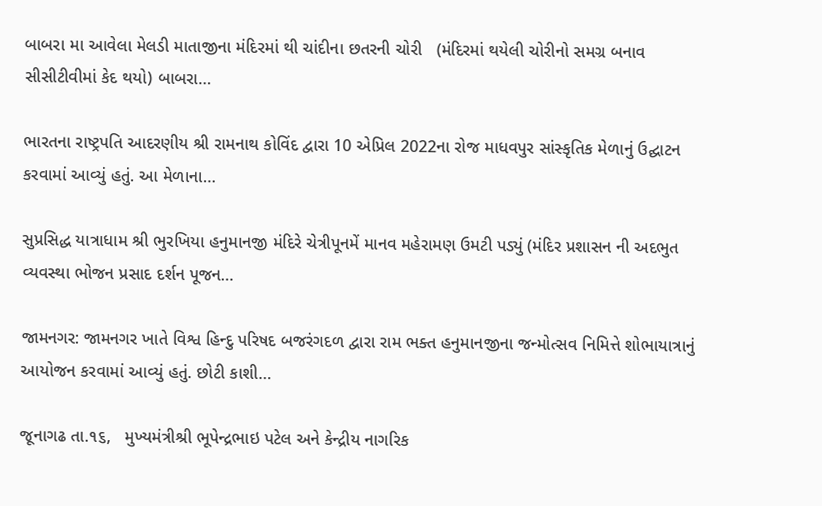બાબરા મા આવેલા મેલડી માતાજીના મંદિરમાં થી ચાંદીના છતરની ચોરી   (મંદિરમાં થયેલી ચોરીનો સમગ્ર બનાવ સીસીટીવીમાં કેદ થયો) બાબરા…

ભારતના રાષ્ટ્રપતિ આદરણીય શ્રી રામનાથ કોવિંદ દ્વારા 10 એપ્રિલ 2022ના રોજ માધવપુર સાંસ્કૃતિક મેળાનું ઉદ્ઘાટન કરવામાં આવ્યું હતું. આ મેળાના…

સુપ્રસિદ્ધ યાત્રાધામ શ્રી ભુરખિયા હનુમાનજી મંદિરે ચેત્રીપૂનમેં માનવ મહેરામણ ઉમટી પડ્યું (મંદિર પ્રશાસન ની અદભુત વ્યવસ્થા ભોજન પ્રસાદ દર્શન પૂજન…

જામનગર: જામનગર ખાતે વિશ્વ હિન્દુ પરિષદ બજરંગદળ દ્વારા રામ ભક્ત હનુમાનજીના જન્મોત્સવ નિમિત્તે શોભાયાત્રાનું આયોજન કરવામાં આવ્યું હતું. છોટી કાશી…

જૂનાગઢ તા.૧૬,   મુખ્યમંત્રીશ્રી ભૂપેન્દ્રભાઇ પટેલ અને કેન્દ્રીય નાગરિક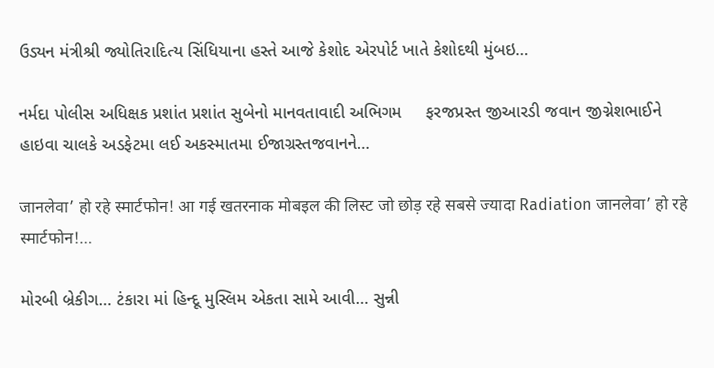ઉડ્યન મંત્રીશ્રી જ્યોતિરાદિત્ય સિંધિયાના હસ્તે આજે કેશોદ એરપોર્ટ ખાતે કેશોદથી મુંબઇ…

નર્મદા પોલીસ અધિક્ષક પ્રશાંત પ્રશાંત સુબેનો માનવતાવાદી અભિગમ     ફરજપ્રસ્ત જીઆરડી જવાન જીગ્નેશભાઈને હાઇવા ચાલકે અડફેટમા લઈ અકસ્માતમા ઈજાગ્રસ્તજવાનને…

जानलेवा’ हो रहे स्मार्टफोन! आ गई खतरनाक मोबइल की लिस्ट जो छोड़ रहे सबसे ज्यादा Radiation जानलेवा’ हो रहे स्मार्टफोन!…

મોરબી બ્રેકીગ… ટંકારા માં હિન્દૂ મુસ્લિમ એકતા સામે આવી… સુન્ની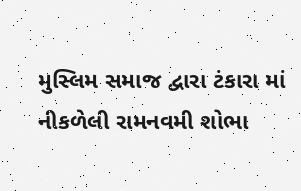મુસ્લિમ સમાજ દ્વારા ટંકારા માં નીકળેલી રામનવમી શોભા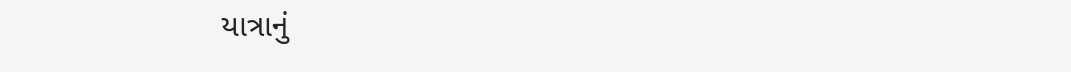યાત્રાનું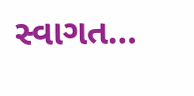સ્વાગત…